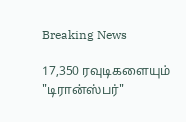Breaking News

17,350 ரவுடிகளையும் "டிரான்ஸ்பர்"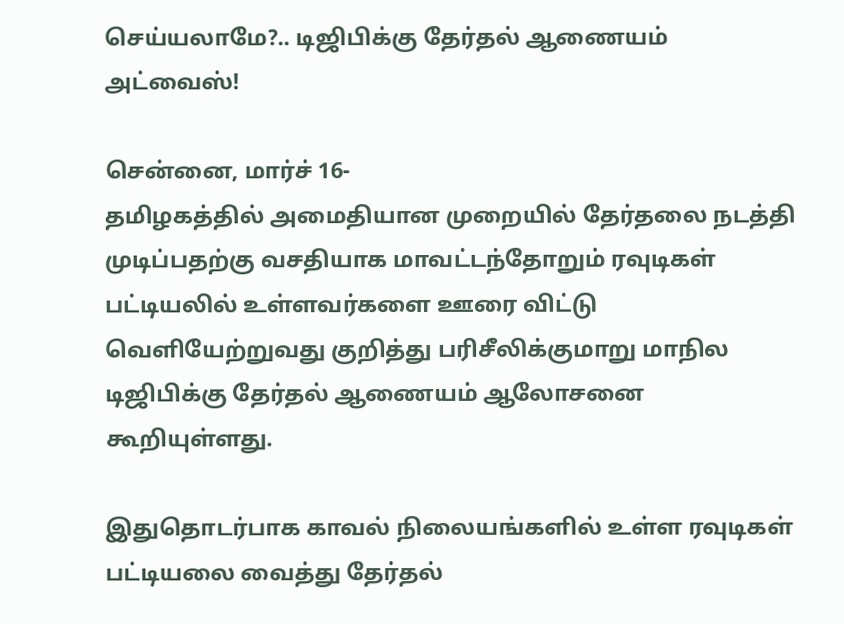செய்யலாமே?.. டிஜிபிக்கு தேர்தல் ஆணையம் அட்வைஸ்!

சென்னை, மார்ச் 16-
தமிழகத்தில் அமைதியான முறையில் தேர்தலை நடத்தி முடிப்பதற்கு வசதியாக மாவட்டந்தோறும் ரவுடிகள் பட்டியலில் உள்ளவர்களை ஊரை விட்டு வெளியேற்றுவது குறித்து பரிசீலிக்குமாறு மாநில டிஜிபிக்கு தேர்தல் ஆணையம் ஆலோசனை கூறியுள்ளது.

இதுதொடர்பாக காவல் நிலையங்களில் உள்ள ரவுடிகள் பட்டியலை வைத்து தேர்தல்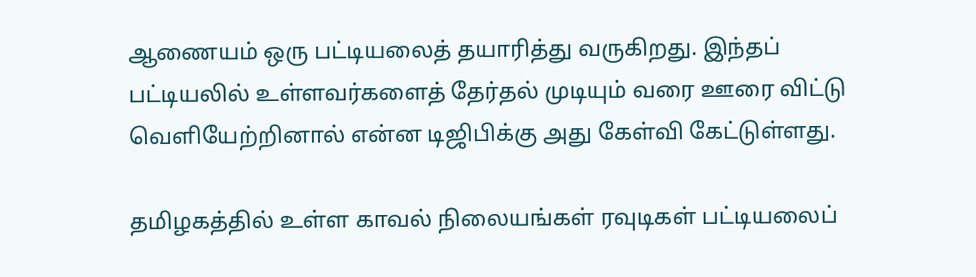ஆணையம் ஒரு பட்டியலைத் தயாரித்து வருகிறது. இந்தப் பட்டியலில் உள்ளவர்களைத் தேர்தல் முடியும் வரை ஊரை விட்டு வெளியேற்றினால் என்ன டிஜிபிக்கு அது கேள்வி கேட்டுள்ளது.

தமிழகத்தில் உள்ள காவல் நிலையங்கள் ரவுடிகள் பட்டியலைப்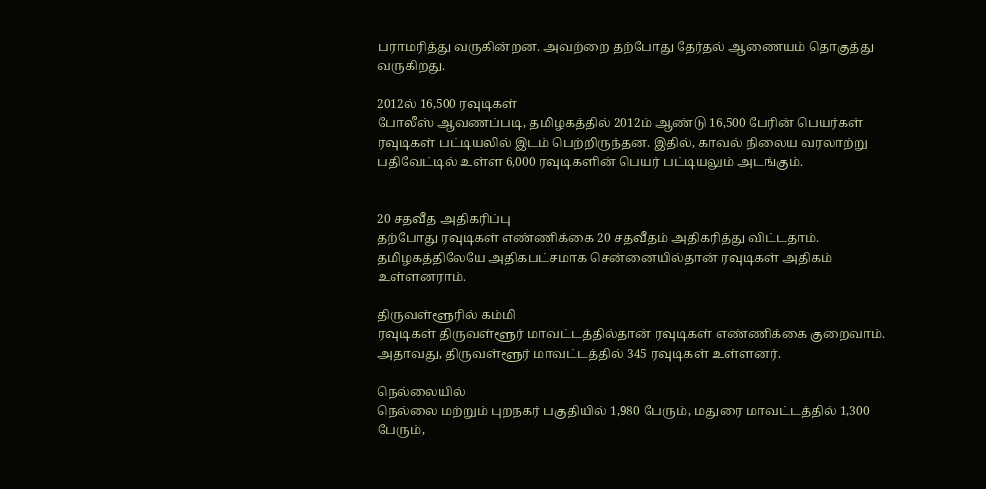பராமரித்து வருகின்றன. அவற்றை தற்போது தேர்தல் ஆணையம் தொகுத்து வருகிறது.

2012ல் 16,500 ரவுடிகள்
போலீஸ் ஆவணப்படி, தமிழகத்தில் 2012ம் ஆண்டு 16,500 பேரின் பெயர்கள் ரவுடிகள் பட்டியலில் இடம் பெற்றிருந்தன. இதில், காவல் நிலைய வரலாற்று பதிவேட்டில் உள்ள 6,000 ரவுடிகளின் பெயர் பட்டியலும் அடங்கும்.


20 சதவீத அதிகரிப்பு
தற்போது ரவுடிகள் எண்ணிக்கை 20 சதவீதம் அதிகரித்து விட்டதாம். தமிழகத்திலேயே அதிகபட்சமாக சென்னையில்தான் ரவுடிகள் அதிகம் உள்ளனராம்.

திருவள்ளூரில் கம்மி
ரவுடிகள் திருவள்ளூர் மாவட்டத்தில்தான் ரவுடிகள் எண்ணிக்கை குறைவாம். அதாவது, திருவள்ளூர் மாவட்டத்தில் 345 ரவுடிகள் உள்ளனர்.

நெல்லையில்
நெல்லை மற்றும் புறநகர் பகுதியில் 1,980 பேரும், மதுரை மாவட்டத்தில் 1,300 பேரும்,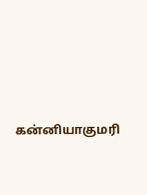கன்னியாகுமரி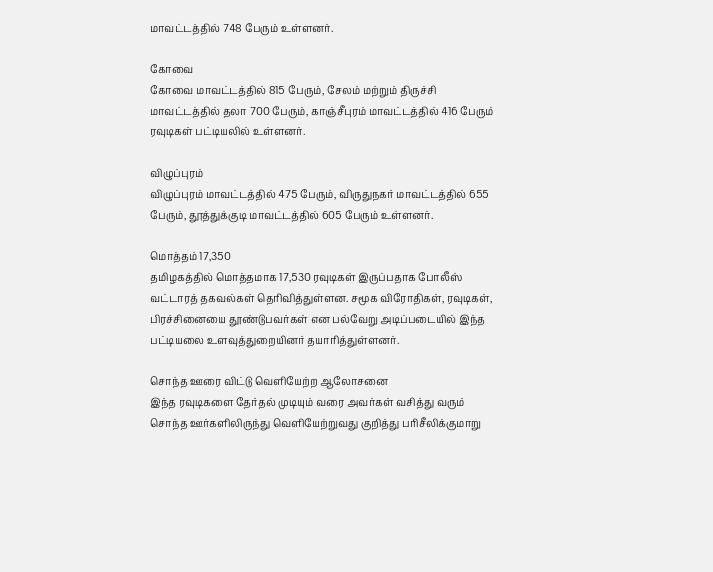மாவட்டத்தில் 748 பேரும் உள்ளனர்.

கோவை
கோவை மாவட்டத்தில் 815 பேரும், சேலம் மற்றும் திருச்சி மாவட்டத்தில் தலா 700 பேரும், காஞ்சீபுரம் மாவட்டத்தில் 416 பேரும் ரவுடிகள் பட்டியலில் உள்ளனர்.

விழுப்புரம்
விழுப்புரம் மாவட்டத்தில் 475 பேரும், விருதுநகர் மாவட்டத்தில் 655 பேரும், தூத்துக்குடி மாவட்டத்தில் 605 பேரும் உள்ளனர்.

மொத்தம் 17,350
தமிழகத்தில் மொத்தமாக 17,530 ரவுடிகள் இருப்பதாக போலீஸ் வட்டாரத் தகவல்கள் தெரிவித்துள்ளன. சமூக விரோதிகள், ரவுடிகள், பிரச்சினையை தூண்டுபவர்கள் என பல்வேறு அடிப்படையில் இந்த பட்டியலை உளவுத்துறையினர் தயாரித்துள்ளனர்.

சொந்த ஊரை விட்டு வெளியேற்ற ஆலோசனை
இந்த ரவுடிகளை தேர்தல் முடியும் வரை அவர்கள் வசித்து வரும் சொந்த ஊர்களிலிருந்து வெளியேற்றுவது குறித்து பரிசீலிக்குமாறு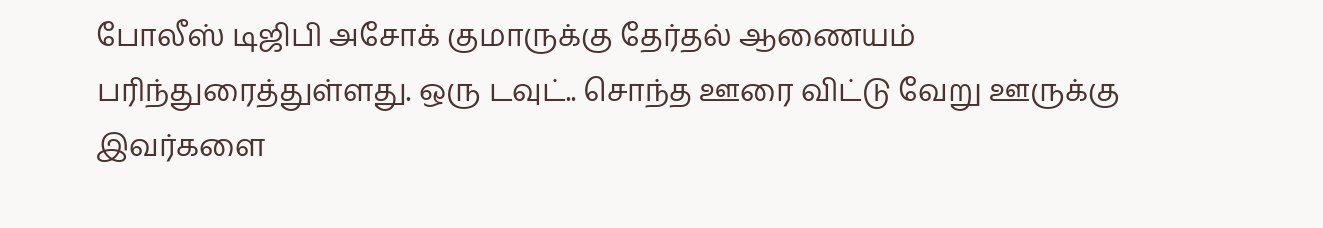போலீஸ் டிஜிபி அசோக் குமாருக்கு தேர்தல் ஆணையம் பரிந்துரைத்துள்ளது. ஒரு டவுட்.. சொந்த ஊரை விட்டு வேறு ஊருக்கு இவர்களை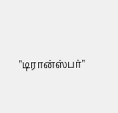"டிரான்ஸ்பர்"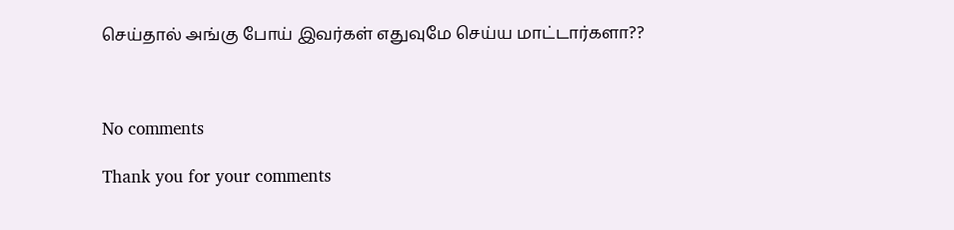செய்தால் அங்கு போய் இவர்கள் எதுவுமே செய்ய மாட்டார்களா??



No comments

Thank you for your comments